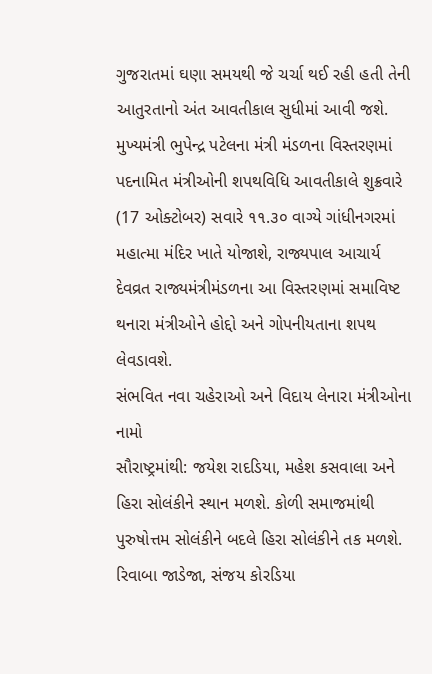ગુજરાતમાં ઘણા સમયથી જે ચર્ચા થઈ રહી હતી તેની આતુરતાનો અંત આવતીકાલ સુધીમાં આવી જશે. મુખ્યમંત્રી ભુપેન્દ્ર પટેલના મંત્રી મંડળના વિસ્તરણમાં પદનામિત મંત્રીઓની શપથવિધિ આવતીકાલે શુક્રવારે (17 ઓક્ટોબર) સવારે ૧૧.૩૦ વાગ્યે ગાંધીનગરમાં મહાત્મા મંદિર ખાતે યોજાશે, રાજ્યપાલ આચાર્ય દેવવ્રત રાજ્યમંત્રીમંડળના આ વિસ્તરણમાં સમાવિષ્ટ થનારા મંત્રીઓને હોદ્દો અને ગોપનીયતાના શપથ લેવડાવશે.
સંભવિત નવા ચહેરાઓ અને વિદાય લેનારા મંત્રીઓના નામો
સૌરાષ્ટ્રમાંથી: જયેશ રાદડિયા, મહેશ કસવાલા અને હિરા સોલંકીને સ્થાન મળશે. કોળી સમાજમાંથી પુરુષોત્તમ સોલંકીને બદલે હિરા સોલંકીને તક મળશે. રિવાબા જાડેજા, સંજય કોરડિયા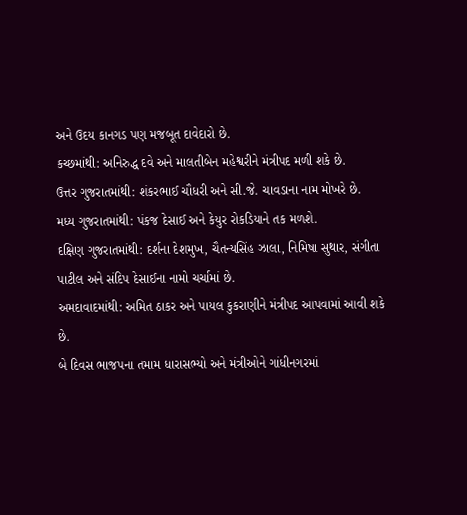અને ઉદય કાનગડ પણ મજબૂત દાવેદારો છે.
કચ્છમાંથી: અનિરુદ્ધ દવે અને માલતીબેન મહેશ્વરીને મંત્રીપદ મળી શકે છે.
ઉત્તર ગુજરાતમાંથી: શંકરભાઈ ચૌધરી અને સી.જે. ચાવડાના નામ મોખરે છે.
મધ્ય ગુજરાતમાંથી: પંકજ દેસાઈ અને કેયુર રોકડિયાને તક મળશે.
દક્ષિણ ગુજરાતમાંથી: દર્શના દેશમુખ, ચૈતન્યસિંહ ઝાલા, નિમિષા સુથાર, સંગીતા પાટીલ અને સંદિપ દેસાઈના નામો ચર્ચામાં છે.
અમદાવાદમાંથી: અમિત ઠાકર અને પાયલ કુકરાણીને મંત્રીપદ આપવામાં આવી શકે છે.
બે દિવસ ભાજપના તમામ ધારાસભ્યો અને મંત્રીઓને ગાંધીનગરમાં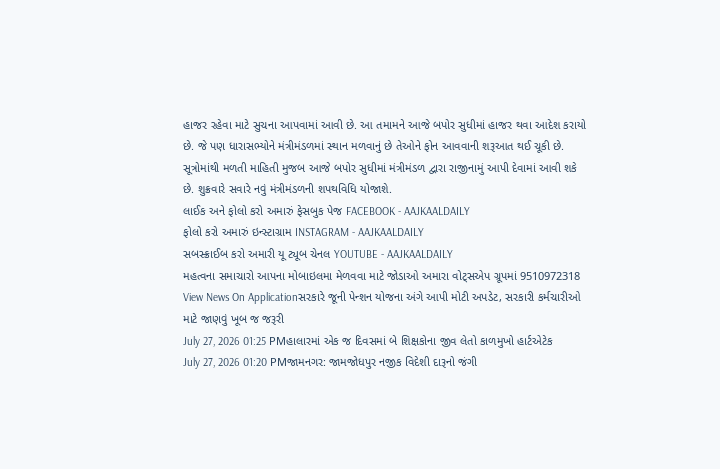હાજર રહેવા માટે સુચના આપવામાં આવી છે. આ તમામને આજે બપોર સુધીમાં હાજર થવા આદેશ કરાયો છે. જે પણ ધારાસભ્યોને મંત્રીમંડળમાં સ્થાન મળવાનું છે તેઓને ફોન આવવાની શરૂઆત થઈ ચૂકી છે. સૂત્રોમાંથી મળતી માહિતી મુજબ આજે બપોર સુધીમાં મંત્રીમંડળ દ્વારા રાજીનામું આપી દેવામાં આવી શકે છે. શુક્રવારે સવારે નવું મંત્રીમંડળની શપથવિધિ યોજાશે.
લાઈક અને ફોલો કરો અમારું ફેસબુક પેજ FACEBOOK - AAJKAALDAILY
ફોલો કરો અમારું ઇન્સ્ટાગ્રામ INSTAGRAM - AAJKAALDAILY
સબસ્ક્રાઈબ કરો અમારી યૂ ટ્યૂબ ચેનલ YOUTUBE - AAJKAALDAILY
મહત્વના સમાચારો આપના મોબાઇલમા મેળવવા માટે જોડાઓ અમારા વોટ્સએપ ગ્રૂપમાં 9510972318
View News On Applicationસરકારે જૂની પેન્શન યોજના અંગે આપી મોટી અપડેટ, સરકારી કર્મચારીઓ માટે જાણવું ખૂબ જ જરૂરી
July 27, 2026 01:25 PMહાલારમાં એક જ દિવસમાં બે શિક્ષકોના જીવ લેતો કાળમુખો હાર્ટએટેક
July 27, 2026 01:20 PMજામનગર: જામજોધપુર નજીક વિદેશી દારૂનો જંગી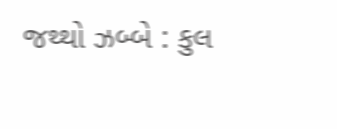જથ્થો ઝબ્બે : કુલ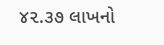૪૨.૩૭ લાખનો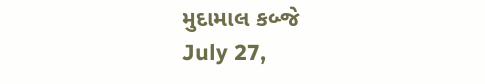મુદામાલ કબ્જે
July 27,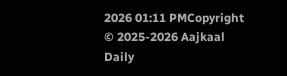2026 01:11 PMCopyright © 2025-2026 Aajkaal Daily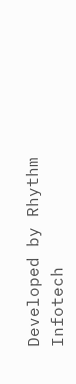Developed by Rhythm Infotech